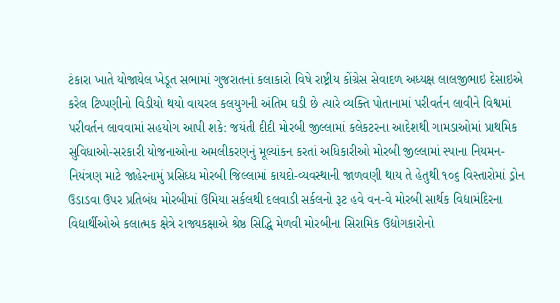ટંકારા ખાતે યોજાયેલ ખેડૂત સભામાં ગુજરાતનાં કલાકારો વિષે રાષ્ટ્રીય કોંગ્રેસ સેવાદળ અધ્યક્ષ લાલજીભાઇ દેસાઇએ કરેલ ટિપ્પણીનો વિડીયો થયો વાયરલ કલયુગની અંતિમ ઘડી છે ત્યારે વ્યક્તિ પોતાનામાં પરીવર્તન લાવીને વિશ્વમાં પરીવર્તન લાવવામાં સહયોગ આપી શકે: જયંતી દીદી મોરબી જીલ્લામાં કલેકટરના આદેશથી ગામડાઓમાં પ્રાથમિક સુવિધાઓ-સરકારી યોજનાઓના અમલીકરણનું મૂલ્યાંકન કરતાં અધિકારીઓ મોરબી જીલ્લામાં સ્પાના નિયમન-નિયંત્રણ માટે જાહેરનામું પ્રસિધ્ધ મોરબી જિલ્લામાં કાયદો-વ્યવસ્થાની જાળવણી થાય તે હેતુથી ૧૦૬ વિસ્તારોમાં ડ્રોન ઉડાડવા ઉપર પ્રતિબંધ મોરબીમાં ઉમિયા સર્કલથી દલવાડી સર્કલનો રૂટ હવે વન-વે મોરબી સાર્થક વિદ્યામંદિરના વિદ્યાર્થીઓએ કલાત્મક ક્ષેત્રે રાજ્યકક્ષાએ શ્રેષ્ઠ સિદ્ધિ મેળવી મોરબીના સિરામિક ઉદ્યોગકારોનો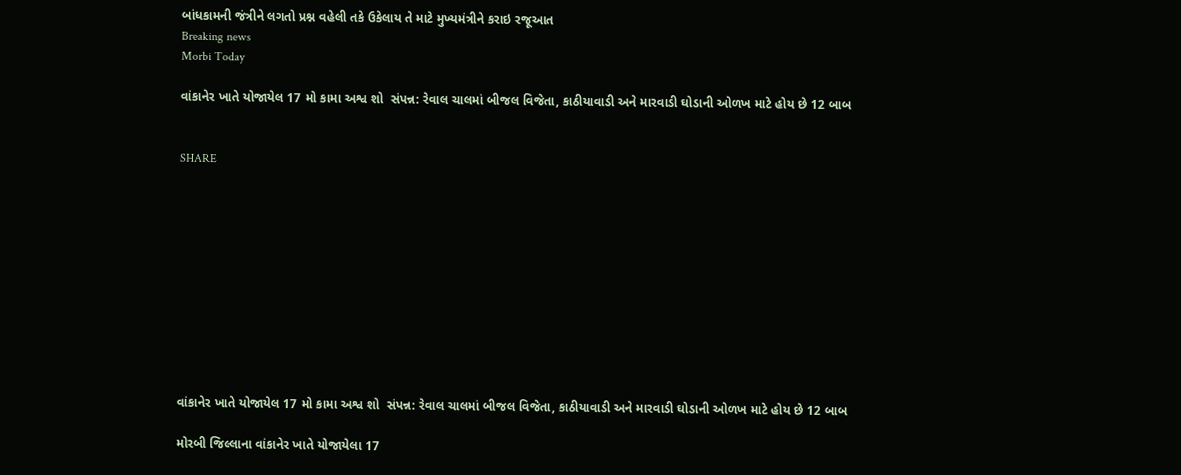બાંધકામની જંત્રીને લગતો પ્રશ્ન વહેલી તકે ઉકેલાય તે માટે મુખ્યમંત્રીને કરાઇ રજૂઆત
Breaking news
Morbi Today

વાંકાનેર ખાતે યોજાયેલ 17 મો કામા અશ્વ શો  સંપન્ન: રેવાલ ચાલમાં બીજલ વિજેતા, કાઠીયાવાડી અને મારવાડી ઘોડાની ઓળખ માટે હોય છે 12 બાબ


SHARE











વાંકાનેર ખાતે યોજાયેલ 17 મો કામા અશ્વ શો  સંપન્ન: રેવાલ ચાલમાં બીજલ વિજેતા, કાઠીયાવાડી અને મારવાડી ઘોડાની ઓળખ માટે હોય છે 12 બાબ

મોરબી જિલ્લાના વાંકાનેર ખાતે યોજાયેલા 17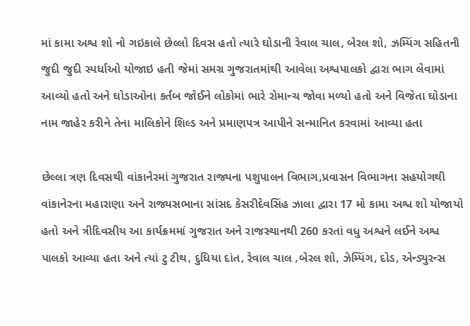માં કામા અશ્વ શો નો ગઇકાલે છેલ્લો દિવસ હતો ત્યારે ઘોડાની રેવાલ ચાલ, બેરલ શો, ઝમ્પિંગ સહિતની જુદી જુદી સ્પર્ધાઓ યોજાઇ હતી જેમાં સમગ્ર ગુજરાતમાંથી આવેલા અશ્વપાલકો દ્વારા ભાગ લેવામાં આવ્યો હતો અને ઘોડાઓના કર્તબ જોઈને લોકોમાં ભારે રોમાન્ચ જોવા મળ્યો હતો અને વિજેતા ઘોડાના નામ જાહેર કરીને તેના માલિકોને શિલ્ડ અને પ્રમાણપત્ર આપીને સન્માનિત કરવામાં આવ્યા હતા

છેલ્લા ત્રણ દિવસથી વાંકાનેરમાં ગુજરાત રાજ્યના પશુપાલન વિભાગ,પ્રવાસન વિભાગના સહયોગથી વાંકાનેરના મહારાણા અને રાજ્યસભાના સાંસદ કેસરીદેવસિંહ ઝાલા દ્વારા 17 મો કામા અશ્વ શો યોજાયો હતો અને ત્રીદિવસીય આ કાર્યક્રમમાં ગુજરાત અને રાજસ્થાનથી 260 કરતાં વધુ અશ્વને લઈને અશ્વ પાલકો આવ્યા હતા અને ત્યાં ટુ ટીથ, દુધિયા દાંત, રેવાલ ચાલ ,બેરલ શો, ઝેમ્પિંગ, દોડ, એન્ડ્યુરન્સ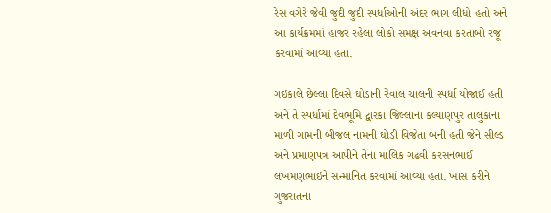રેસ વગેરે જેવી જુદી જુદી સ્પર્ધાઓની અંદર ભાગ લીધો હતો અને આ કાર્યક્રમમાં હાજર રહેલા લોકો સમક્ષ અવનવા કરતાબો રજૂ કરવામાં આવ્યા હતા.

ગઇકાલે છેલ્લા દિવસે ઘોડાની રેવાલ ચાલની સ્પર્ધા યોજાઈ હતી અને તે સ્પર્ધામાં દેવભૂમિ દ્વારકા જિલ્લાના કલ્યાણપુર તાલુકાના માળી ગામની બીજલ નામની ઘોડી વિજેતા બની હતી જેને સીલ્ડ અને પ્રમાણપત્ર આપીને તેના માલિક ગઢવી કરસનભાઈ લખમણભાઇને સન્માનિત કરવામાં આવ્યા હતા. ખાસ કરીને ગુજરાતના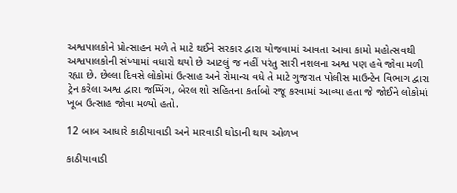અશ્વપાલકોને પ્રોત્સાહન મળે તે માટે થઈને સરકાર દ્વારા યોજવામાં આવતા આવા કામો મહોત્સવથી અશ્વપાલકોની સંખ્યામાં વધારો થયો છે આટલું જ નહીં પરંતુ સારી નશલના અશ્વ પણ હવે જોવા મળી રહ્યા છે. છેલ્લા દિવસે લોકોમાં ઉત્સાહ અને રોમાન્ચ વધે તે માટે ગુજરાત પોલીસ માઉન્ટેન વિભાગ દ્વારા ટ્રેન કરેલા અશ્વ દ્વારા જમ્પિંગ, બેરલ શો સહિતના કર્તાબો રજૂ કરવામાં આવ્યા હતા જે જોઈને લોકોમાં ખૂબ ઉત્સાહ જોવા મળ્યો હતો.

12 બાબ આધારે કાઠીયાવાડી અને મારવાડી ઘોડાની થાય ઓળખ

કાઠીયાવાડી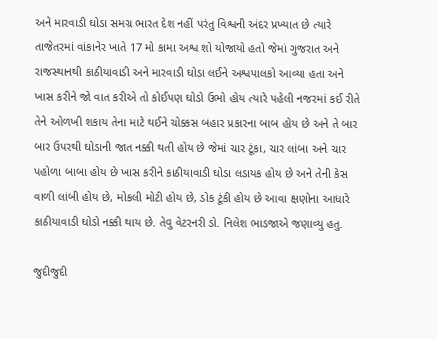અને મારવાડી ઘોડા સમગ્ર ભારત દેશ નહીં પરંતુ વિશ્વની અંદર પ્રખ્યાત છે ત્યારે તાજેતરમાં વાંકાનેર ખાતે 17 મો કામા અશ્વ શો યોજાયો હતો જેમાં ગુજરાત અને રાજસ્થાનથી કાઠીયાવાડી અને મારવાડી ઘોડા લઈને અશ્વપાલકો આવ્યા હતા અને ખાસ કરીને જો વાત કરીએ તો કોઈપણ ઘોડો ઉભો હોય ત્યારે પહેલી નજરમાં કઈ રીતે તેને ઓળખી શકાય તેના માટે થઈને ચોક્કસ બહાર પ્રકારના બાબ હોય છે અને તે બાર બાર ઉપરથી ઘોડાની જાત નક્કી થતી હોય છે જેમાં ચાર ટૂંકા, ચાર લાંબા અને ચાર પહોળા બાબા હોય છે ખાસ કરીને કાઠીયાવાડી ઘોડા લડાયક હોય છે અને તેની કેસ વાળી લાંબી હોય છે, મોકલી મોટી હોય છે, ડોક ટૂંકી હોય છે આવા ક્ષણોના આધારે કાઠીયાવાડી ઘોડો નક્કી થાય છે. તેવુ વેટરનરી ડો. નિલેશ ભાડજાએ જણાવ્યુ હતુ.

જુદીજુદી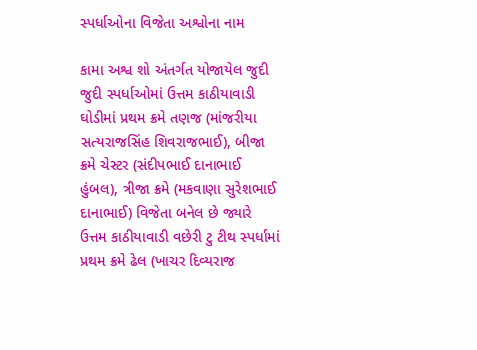સ્પર્ધાઓના વિજેતા અશ્વોના નામ

કામા અશ્વ શો અંતર્ગત યોજાયેલ જુદી જુદી સ્પર્ધાઓમાં ઉત્તમ કાઠીયાવાડી ઘોડીમાં પ્રથમ ક્રમે તણજ (માંજરીયા સત્યરાજસિંહ શિવરાજભાઈ), બીજા ક્રમે ચેસ્ટર (સંદીપભાઈ દાનાભાઈ હુંબલ), ત્રીજા ક્રમે (મકવાણા સુરેશભાઈ દાનાભાઈ) વિજેતા બનેલ છે જ્યારે ઉત્તમ કાઠીયાવાડી વછેરી ટુ ટીથ સ્પર્ધામાં પ્રથમ ક્રમે ઢેલ (ખાચર દિવ્યરાજ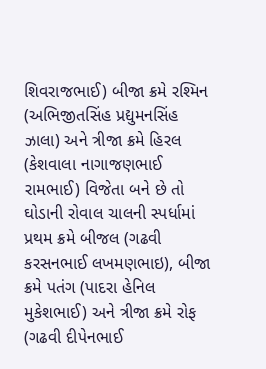શિવરાજભાઈ) બીજા ક્રમે રશ્મિન (અભિજીતસિંહ પ્રદ્યુમનસિંહ ઝાલા) અને ત્રીજા ક્રમે હિરલ (કેશવાલા નાગાજણભાઈ રામભાઈ) વિજેતા બને છે તો ઘોડાની રોવાલ ચાલની સ્પર્ધામાં પ્રથમ ક્રમે બીજલ (ગઢવી કરસનભાઈ લખમણભાઇ), બીજા ક્રમે પતંગ (પાદરા હેનિલ મુકેશભાઈ) અને ત્રીજા ક્રમે રોફ (ગઢવી દીપેનભાઈ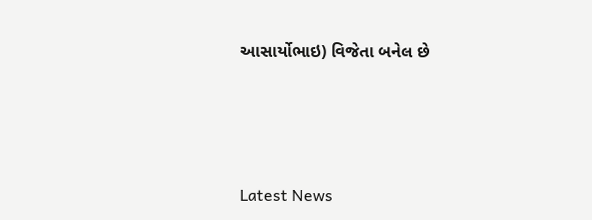આસાર્યોભાઇ) વિજેતા બનેલ છે






Latest News